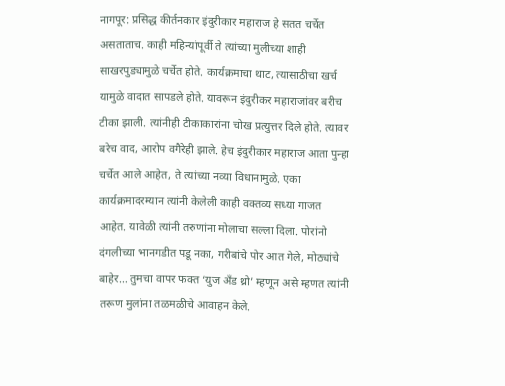नागपूर: प्रसिद्ध कीर्तनकार इंदुरीकार महाराज हे सतत चर्चेत असताताच. काही महिन्यांपूर्वी ते त्यांच्या मुलीच्या शाही साखरपुड्यामुळे चर्चेत होते. कार्यक्रमाचा थाट, त्यासाठीचा खर्च यामुळे वादात सापडले होते. यावरून इंदुरीकर महाराजांवर बरीच टीका झाली. त्यांनीही टीकाकारांना चोख प्रत्युत्तर दिले होते. त्यावर बरेच वाद, आरोप वगैरेही झाले. हेच इंदुरीकार महाराज आता पुन्हा चर्चेत आले आहेत, ते त्यांच्या नव्या विधानामुळे. एका कार्यक्रमादरम्यान त्यांनी केलेली काही वक्तव्य सध्या गाजत आहेत. यावेळी त्यांनी तरुणांना मोलाचा सल्ला दिला. पोरांनो दंगलीच्या भानगडीत पडू नका, गरीबांचे पोर आत गेले, मोठ्यांचे बाहेर… तुमचा वापर फक्त ‘युज अँड थ्रो’ म्हणून असे म्हणत त्यांनी तरूण मुलांना तळमळीचे आवाहन केले.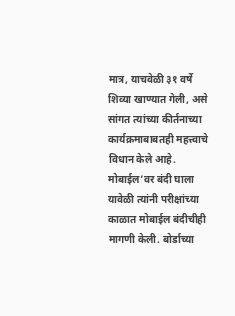मात्र, याचवेळी ३१ वर्षे शिव्या खाण्यात गेली, असे सांगत त्यांच्या कीर्तनाच्या कार्यक्रमाबाबतही महत्त्वाचे विधान केले आहे.
मोबाईल’वर बंदी घाला
यावेळी त्यांनी परीक्षांच्या काळात मोबाईल बंदीचीही मागणी केली. बोर्डाच्या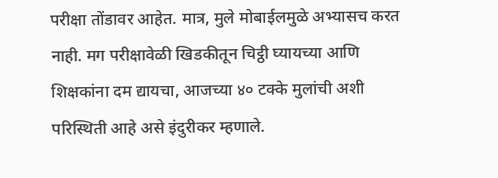परीक्षा तोंडावर आहेत. मात्र, मुले मोबाईलमुळे अभ्यासच करत नाही. मग परीक्षावेळी खिडकीतून चिट्ठी घ्यायच्या आणि शिक्षकांना दम द्यायचा, आजच्या ४० टक्के मुलांची अशी परिस्थिती आहे असे इंदुरीकर म्हणाले.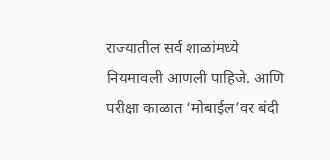राज्यातील सर्व शाळांमध्ये नियमावली आणली पाहिजे. आणि परीक्षा काळात ‘मोबाईल’वर बंदी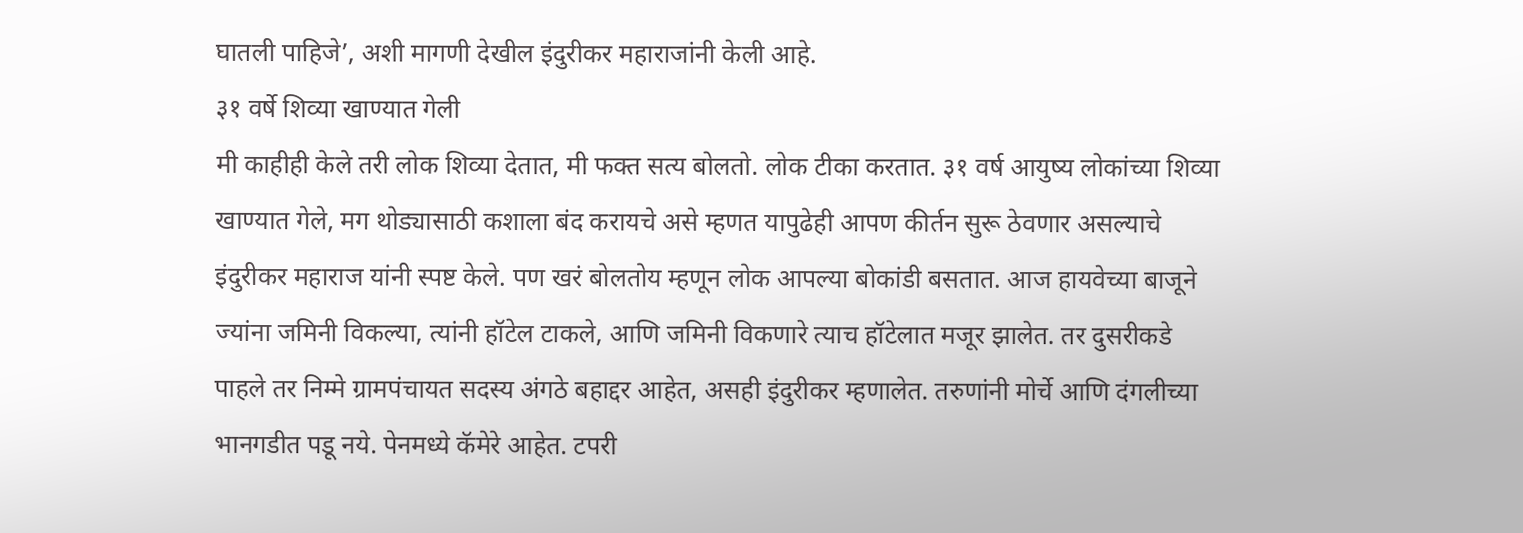घातली पाहिजे’, अशी मागणी देखील इंदुरीकर महाराजांनी केली आहे.
३१ वर्षे शिव्या खाण्यात गेली
मी काहीही केले तरी लोक शिव्या देतात, मी फक्त सत्य बोलतो. लोक टीका करतात. ३१ वर्ष आयुष्य लोकांच्या शिव्या खाण्यात गेले, मग थोड्यासाठी कशाला बंद करायचे असे म्हणत यापुढेही आपण कीर्तन सुरू ठेवणार असल्याचे इंदुरीकर महाराज यांनी स्पष्ट केले. पण खरं बोलतोय म्हणून लोक आपल्या बोकांडी बसतात. आज हायवेच्या बाजूने ज्यांना जमिनी विकल्या, त्यांनी हॉटेल टाकले, आणि जमिनी विकणारे त्याच हॉटेलात मजूर झालेत. तर दुसरीकडे पाहले तर निम्मे ग्रामपंचायत सदस्य अंगठे बहाद्दर आहेत, असही इंदुरीकर म्हणालेत. तरुणांनी मोर्चे आणि दंगलीच्या भानगडीत पडू नये. पेनमध्ये कॅमेरे आहेत. टपरी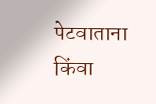पेटवाताना किंवा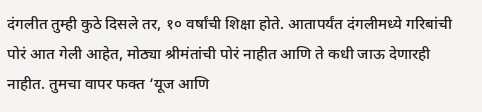दंगलीत तुम्ही कुठे दिसले तर, १० वर्षांची शिक्षा होते. आतापर्यंत दंगलीमध्ये गरिबांची पोरं आत गेली आहेत, मोठ्या श्रीमंतांची पोरं नाहीत आणि ते कधी जाऊ देणारही नाहीत. तुमचा वापर फक्त ‘यूज आणि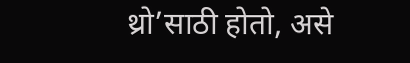थ्रो’साठी होतो, असे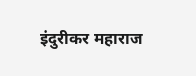इंदुरीकर महाराज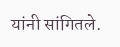यांनी सांगितले.